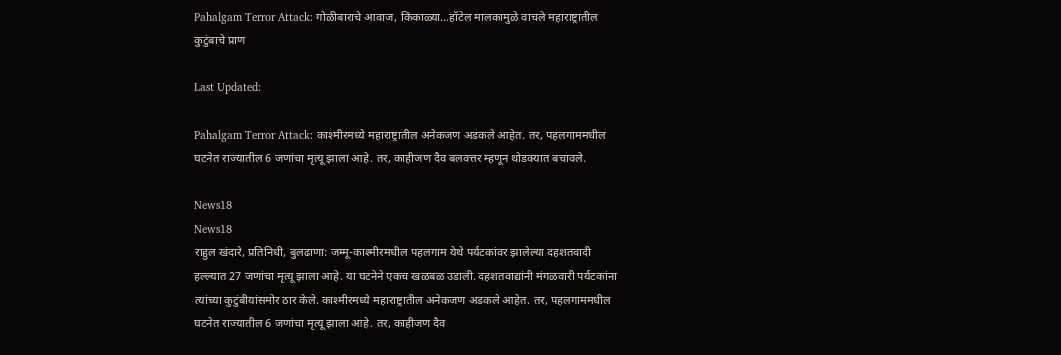Pahalgam Terror Attack: गोळीबाराचे आवाज, किंकाळ्या...हॉटेल मालकामुळे वाचले महाराष्ट्रातील कुटुंबाचे प्राण

Last Updated:

Pahalgam Terror Attack: काश्मीरमध्ये महाराष्ट्रातील अनेकजण अडकले आहेत. तर, पहलगाममधील घटनेत राज्यातील 6 जणांचा मृत्यू झाला आहे. तर, काहीजण दैव बलवत्तर म्हणून थोडक्यात बचावले.

News18
News18
राहुल खंदारे, प्रतिनिधी, बुलढाणा: जम्मू-काश्मीरमधील पहलगाम येथे पर्यटकांवर झालेल्या दहशतवादी हल्ल्यात 27 जणांचा मृत्यू झाला आहे. या घटनेने एकच खळबळ उडाली. दहशतवाद्यांनी मंगळवारी पर्यटकांना त्यांच्या कुटुंबीयांसमोर ठार केले. काश्मीरमध्ये महाराष्ट्रातील अनेकजण अडकले आहेत. तर, पहलगाममधील घटनेत राज्यातील 6 जणांचा मृत्यू झाला आहे. तर, काहीजण दैव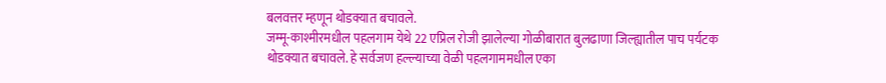बलवत्तर म्हणून थोडक्यात बचावले.
जम्मू-काश्मीरमधील पहलगाम येथे 22 एप्रिल रोजी झालेल्या गोळीबारात बुलढाणा जिल्ह्यातील पाच पर्यटक थोडक्यात बचावले. हे सर्वजण हल्ल्याच्या वेळी पहलगाममधील एका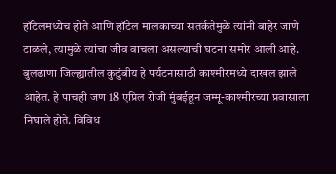हॉटेलमध्येच होते आणि हॉटेल मालकाच्या सतर्कतेमुळे त्यांनी बाहेर जाणे टाळले, त्यामुळे त्यांचा जीव वाचला असल्याची घटना समोर आली आहे. बुलढाणा जिल्ह्यातील कुटुंबीय हे पर्यटनासाठी काश्मीरमध्ये दाखल झाले आहेत. हे पाचही जण 18 एप्रिल रोजी मुंबईहून जम्मू-काश्मीरच्या प्रवासाला निघाले होते. विविध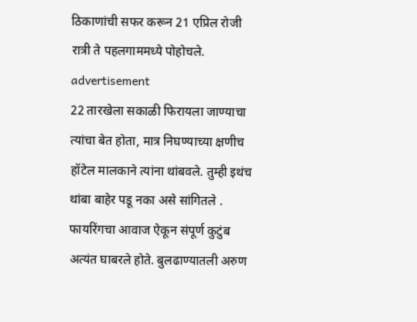ठिकाणांची सफर करून 21 एप्रिल रोजी रात्री ते पहलगाममध्ये पोहोचले.
advertisement
22 तारखेला सकाळी फिरायला जाण्याचा त्यांचा बेत होता, मात्र निघण्याच्या क्षणीच हॉटेल मालकाने त्यांना थांबवले. तुम्ही इथंच थांबा बाहेर पडू नका असे सांगितले . फायरिंगचा आवाज ऐकून संपूर्ण कुटुंब अत्यंत घाबरले होते. बुलढाण्यातली अरुण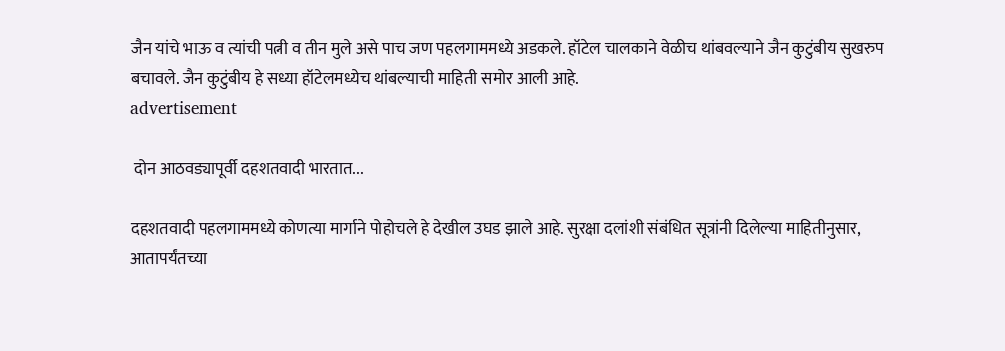जैन यांचे भाऊ व त्यांची पत्नी व तीन मुले असे पाच जण पहलगाममध्ये अडकले. हॉटेल चालकाने वेळीच थांबवल्याने जैन कुटुंबीय सुखरुप बचावले. जैन कुटुंबीय हे सध्या हॉटेलमध्येच थांबल्याची माहिती समोर आली आहे.
advertisement

 दोन आठवड्यापूर्वी दहशतवादी भारतात...

दहशतवादी पहलगाममध्ये कोणत्या मार्गाने पोहोचले हे देखील उघड झाले आहे. सुरक्षा दलांशी संबंधित सूत्रांनी दिलेल्या माहितीनुसार, आतापर्यंतच्या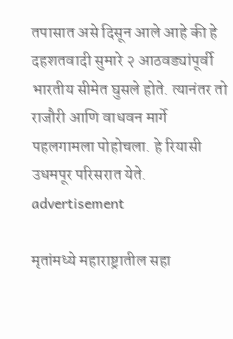तपासात असे दिसून आले आहे की हे दहशतवादी सुमारे २ आठवड्यांपूर्वी भारतीय सीमेत घुसले होते. त्यानंतर तो राजौरी आणि वाधवन मार्गे पहलगामला पोहोचला. हे रियासी उधमपूर परिसरात येते.
advertisement

मृतांमध्ये महाराष्ट्रातील सहा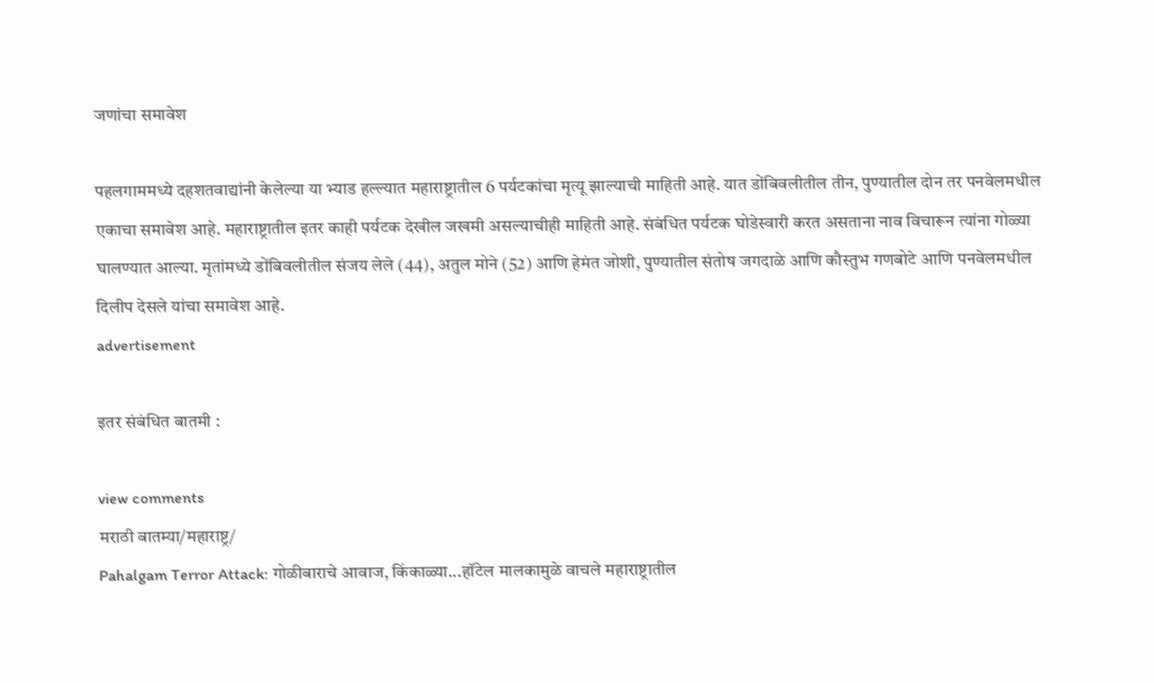जणांचा समावेश

पहलगाममध्ये दहशतवाद्यांनी केलेल्या या भ्याड हल्ल्यात महाराष्ट्रातील 6 पर्यटकांचा मृत्यू झाल्याची माहिती आहे. यात डोंबिवलीतील तीन, पुण्यातील दोन तर पनवेलमधील एकाचा समावेश आहे. महाराष्ट्रातील इतर काही पर्यटक देखील जखमी असल्याचीही माहिती आहे. संबंधित पर्यटक घोडेस्वारी करत असताना नाव विचारून त्यांना गोळ्या घालण्यात आल्या. मृतांमध्ये डोंबिवलीतील संजय लेले (44), अतुल मोने (52) आणि हेमंत जोशी, पुण्यातील संतोष जगदाळे आणि कौस्तुभ गणबोटे आणि पनवेलमधील दिलीप देसले यांचा समावेश आहे.
advertisement

इतर संबंधित बातमी :

view comments
मराठी बातम्या/महाराष्ट्र/
Pahalgam Terror Attack: गोळीबाराचे आवाज, किंकाळ्या...हॉटेल मालकामुळे वाचले महाराष्ट्रातील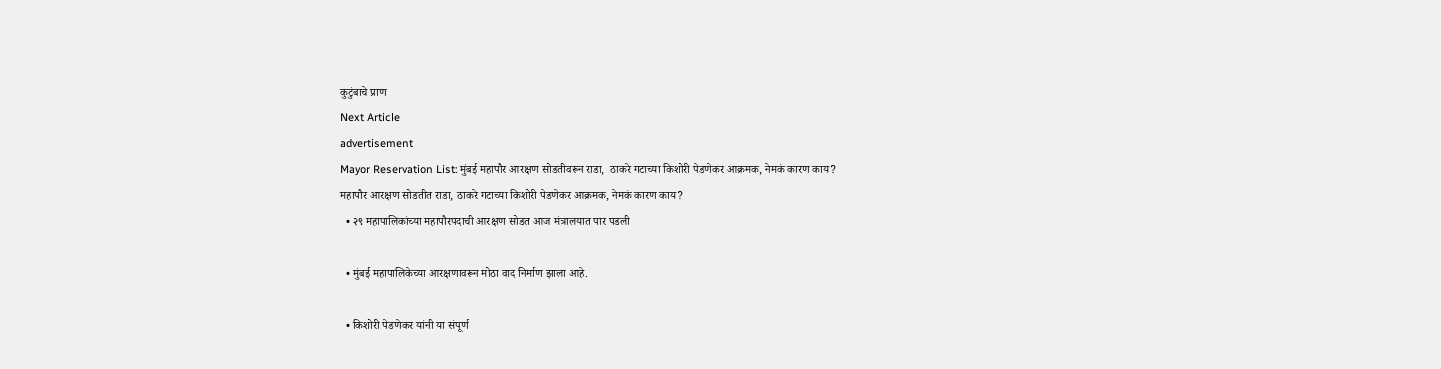कुटुंबाचे प्राण
Next Article
advertisement
Mayor Reservation List: मुंबई महापौर आरक्षण सोडतीवरून राडा,  ठाकरे गटाच्या किशोरी पेडणेकर आक्रमक, नेमकं कारण काय?
महापौर आरक्षण सोडतीत राडा, ठाकरे गटाच्या किशोरी पेडणेकर आक्रमक, नेमकं कारण काय?
  • २९ महापालिकांच्या महापौरपदाची आरक्षण सोडत आज मंत्रालयात पार पडली

  • मुंबई महापालिकेच्या आरक्षणावरून मोठा वाद निर्माण झाला आहे.

  • किशोरी पेडणेकर यांनी या संपूर्ण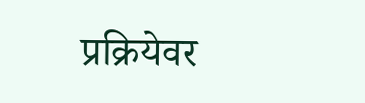प्रक्रियेवर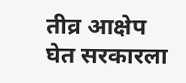तीव्र आक्षेप घेत सरकारला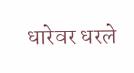धारेवर धरले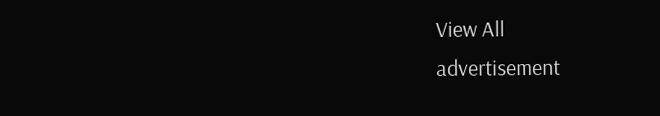View All
advertisement